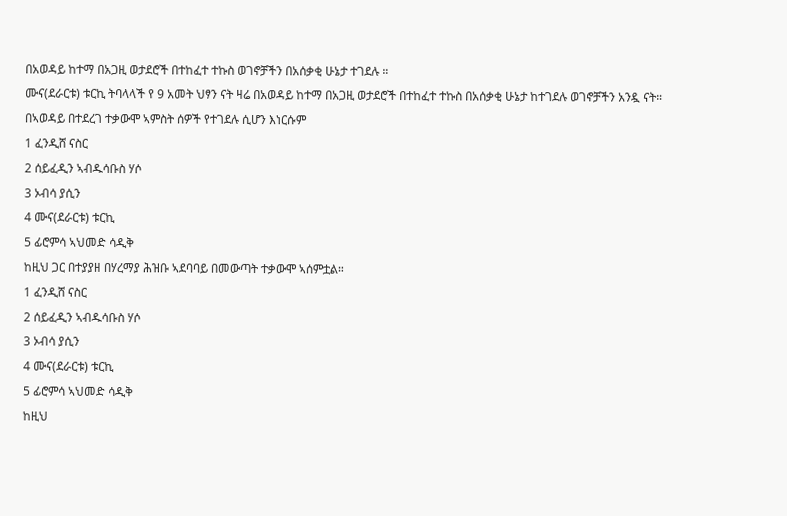በአወዳይ ከተማ በአጋዚ ወታደሮች በተከፈተ ተኩስ ወገኖቻችን በአሰቃቂ ሁኔታ ተገደሉ ።
ሙና(ደራርቱ) ቱርኪ ትባላላች የ 9 አመት ህፃን ናት ዛሬ በአወዳይ ከተማ በአጋዚ ወታደሮች በተከፈተ ተኩስ በአሰቃቂ ሁኔታ ከተገደሉ ወገኖቻችን አንዷ ናት።
በኣወዳይ በተደረገ ተቃውሞ ኣምስት ሰዎች የተገደሉ ሲሆን እነርሱም
1 ፈንዲሸ ናስር
2 ሰይፈዲን ኣብዱሳቡስ ሃሶ
3 ኦብሳ ያሲን
4 ሙና(ደራርቱ) ቱርኪ
5 ፊሮምሳ ኣህመድ ሳዲቅ
ከዚህ ጋር በተያያዘ በሃረማያ ሕዝቡ ኣደባባይ በመውጣት ተቃውሞ ኣሰምቷል።
1 ፈንዲሸ ናስር
2 ሰይፈዲን ኣብዱሳቡስ ሃሶ
3 ኦብሳ ያሲን
4 ሙና(ደራርቱ) ቱርኪ
5 ፊሮምሳ ኣህመድ ሳዲቅ
ከዚህ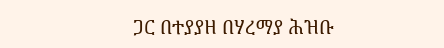ጋር በተያያዘ በሃረማያ ሕዝቡ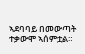ኣደባባይ በመውጣት ተቃውሞ ኣሰምቷል።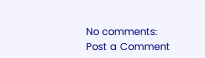No comments:
Post a Comment